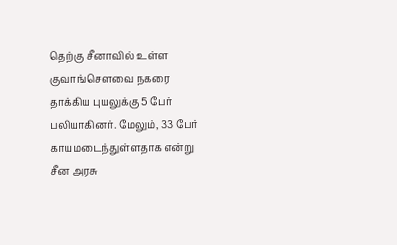தெற்கு சீனாவில் உள்ள குவாங்செளவை நகரை தாக்கிய புயலுக்கு 5 பேர் பலியாகினர். மேலும், 33 பேர் காயமடைந்துள்ளதாக என்று சீன அரசு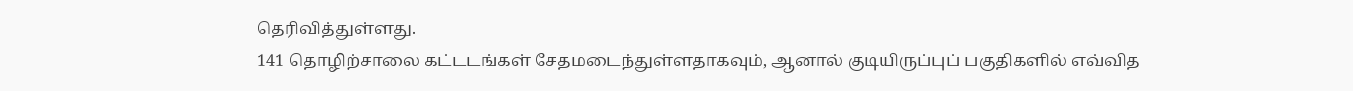தெரிவித்துள்ளது.
141 தொழிற்சாலை கட்டடங்கள் சேதமடைந்துள்ளதாகவும், ஆனால் குடியிருப்புப் பகுதிகளில் எவ்வித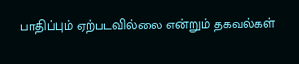பாதிப்பும் ஏற்படவில்லை என்றும் தகவல்கள்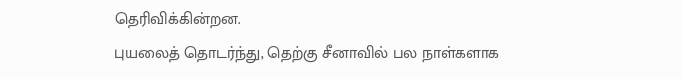தெரிவிக்கின்றன.
புயலைத் தொடர்ந்து, தெற்கு சீனாவில் பல நாள்களாக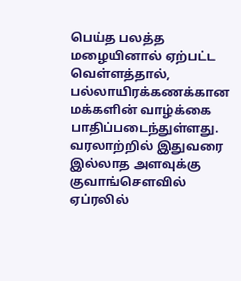பெய்த பலத்த மழையினால் ஏற்பட்ட வெள்ளத்தால், பல்லாயிரக்கணக்கான மக்களின் வாழ்க்கை பாதிப்படைந்துள்ளது.
வரலாற்றில் இதுவரை இல்லாத அளவுக்கு குவாங்சௌவில் ஏப்ரலில்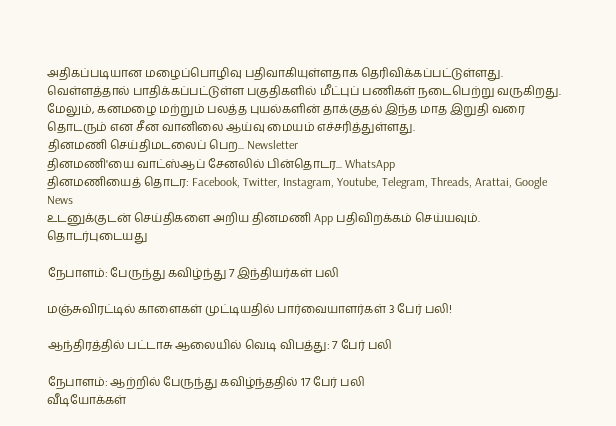அதிகப்படியான மழைப்பொழிவு பதிவாகியுள்ளதாக தெரிவிக்கப்பட்டுள்ளது. வெள்ளத்தால் பாதிக்கப்பட்டுள்ள பகுதிகளில் மீட்புப் பணிகள் நடைபெற்று வருகிறது.
மேலும், கனமழை மற்றும் பலத்த புயல்களின் தாக்குதல் இந்த மாத இறுதி வரை தொடரும் என சீன வானிலை ஆய்வு மையம் எச்சரித்துள்ளது.
தினமணி செய்திமடலைப் பெற... Newsletter
தினமணி'யை வாட்ஸ்ஆப் சேனலில் பின்தொடர... WhatsApp
தினமணியைத் தொடர: Facebook, Twitter, Instagram, Youtube, Telegram, Threads, Arattai, Google News
உடனுக்குடன் செய்திகளை அறிய தினமணி App பதிவிறக்கம் செய்யவும்.
தொடர்புடையது

நேபாளம்: பேருந்து கவிழ்ந்து 7 இந்தியர்கள் பலி

மஞ்சுவிரட்டில் காளைகள் முட்டியதில் பார்வையாளர்கள் 3 பேர் பலி!

ஆந்திரத்தில் பட்டாசு ஆலையில் வெடி விபத்து: 7 பேர் பலி

நேபாளம்: ஆற்றில் பேருந்து கவிழ்ந்ததில் 17 பேர் பலி
வீடியோக்கள்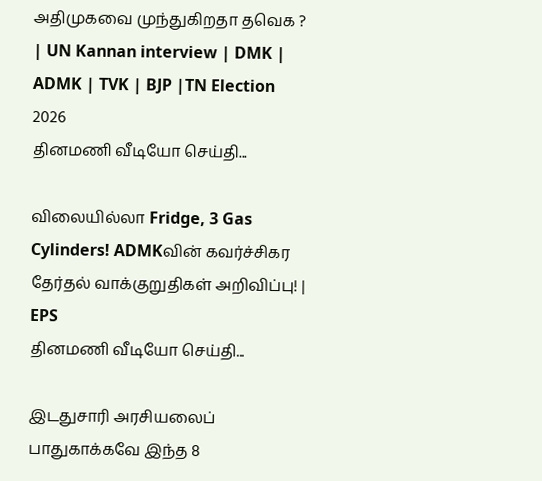அதிமுகவை முந்துகிறதா தவெக ? | UN Kannan interview | DMK | ADMK | TVK | BJP |TN Election 2026
தினமணி வீடியோ செய்தி...

விலையில்லா Fridge, 3 Gas Cylinders! ADMKவின் கவர்ச்சிகர தேர்தல் வாக்குறுதிகள் அறிவிப்பு! | EPS
தினமணி வீடியோ செய்தி...

இடதுசாரி அரசியலைப் பாதுகாக்கவே இந்த 8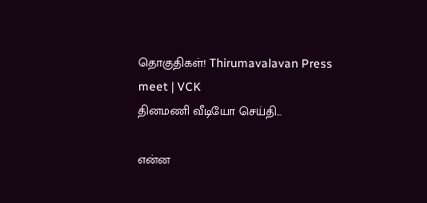தொகுதிகள்! Thirumavalavan Press meet | VCK
தினமணி வீடியோ செய்தி...

என்ன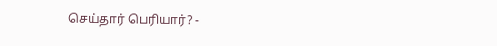செய்தார் பெரியார்? -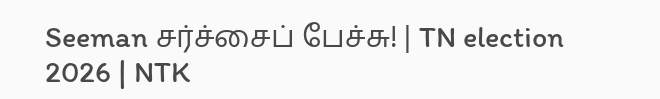Seeman சர்ச்சைப் பேச்சு! | TN election 2026 | NTK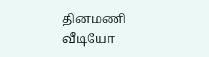தினமணி வீடியோ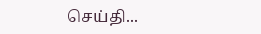செய்தி...